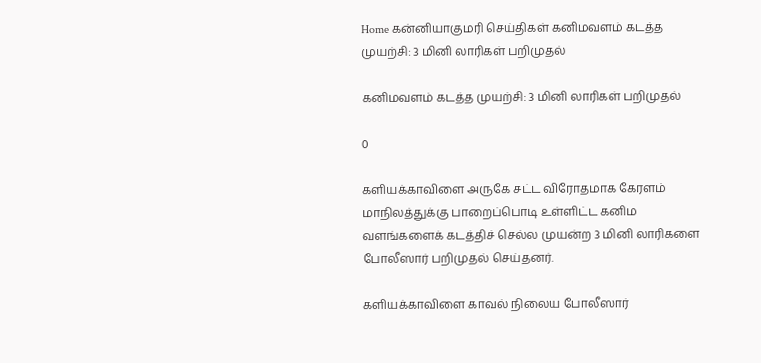Home கன்னியாகுமரி செய்திகள் கனிமவளம் கடத்த முயற்சி: 3 மினி லாரிகள் பறிமுதல்

கனிமவளம் கடத்த முயற்சி: 3 மினி லாரிகள் பறிமுதல்

0

களியக்காவிளை அருகே சட்ட விரோதமாக கேரளம் மாநிலத்துக்கு பாறைப்பொடி உள்ளிட்ட கனிம வளங்களைக் கடத்திச் செல்ல முயன்ற 3 மினி லாரிகளை போலீஸார் பறிமுதல் செய்தனர்.

களியக்காவிளை காவல் நிலைய போலீஸார்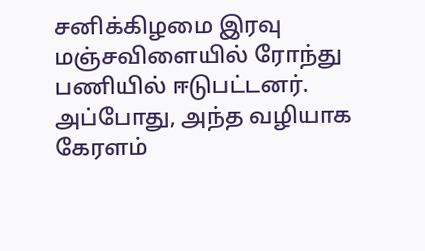சனிக்கிழமை இரவு மஞ்சவிளையில் ரோந்து பணியில் ஈடுபட்டனர். அப்போது, அந்த வழியாக கேரளம்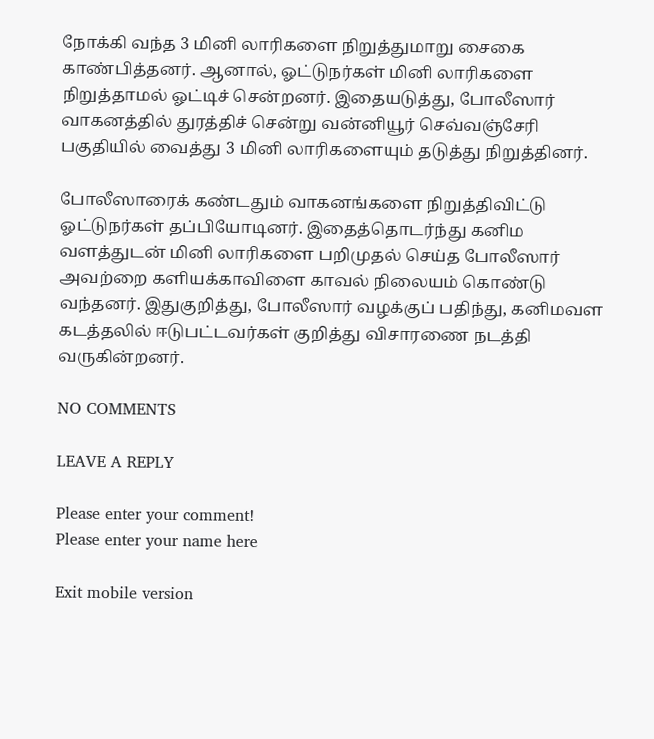நோக்கி வந்த 3 மினி லாரிகளை நிறுத்துமாறு சைகை காண்பித்தனர். ஆனால், ஓட்டுநர்கள் மினி லாரிகளை நிறுத்தாமல் ஓட்டிச் சென்றனர். இதையடுத்து, போலீஸார் வாகனத்தில் துரத்திச் சென்று வன்னியூர் செவ்வஞ்சேரி பகுதியில் வைத்து 3 மினி லாரிகளையும் தடுத்து நிறுத்தினர்.

போலீஸாரைக் கண்டதும் வாகனங்களை நிறுத்திவிட்டு ஓட்டுநர்கள் தப்பியோடினர். இதைத்தொடர்ந்து கனிம வளத்துடன் மினி லாரிகளை பறிமுதல் செய்த போலீஸார் அவற்றை களியக்காவிளை காவல் நிலையம் கொண்டு வந்தனர். இதுகுறித்து, போலீஸார் வழக்குப் பதிந்து, கனிமவள கடத்தலில் ஈடுபட்டவர்கள் குறித்து விசாரணை நடத்தி வருகின்றனர்.

NO COMMENTS

LEAVE A REPLY

Please enter your comment!
Please enter your name here

Exit mobile version